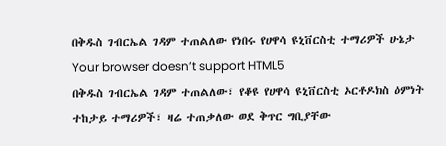በቅዱስ ገብርኤል ገዳም ተጠልለው የነበሩ የሀዋሳ ዩኒቨርስቲ ተማሪዎች ሁኔታ
Your browser doesn’t support HTML5
በቅዱስ ገብርኤል ገዳም ተጠልለው፣ የቆዩ የሀዋሳ ዩኒቨርስቲ ኦርቶዶክስ ዕምነት ተከታይ ተማሪዎች፣ ዛሬ ተጠቃለው ወደ ቅጥር ግቢያቸው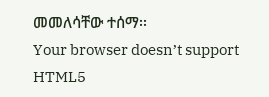መመለሳቸው ተሰማ፡፡
Your browser doesn’t support HTML5